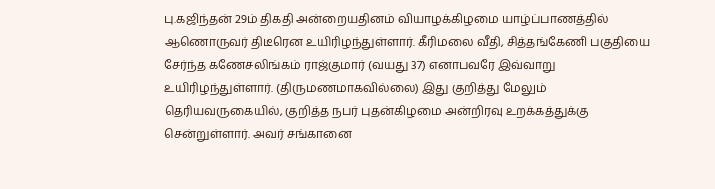பு.கஜிந்தன் 29ம் திகதி அன்றையதினம் வியாழக்கிழமை யாழ்ப்பாணத்தில் ஆணொருவர் திடீரென உயிரிழந்துள்ளார். கீரிமலை வீதி, சித்தங்கேணி பகுதியை சேர்ந்த கணேசலிங்கம் ராஜ்குமார் (வயது 37) எனாபவரே இவ்வாறு உயிரிழந்துள்ளார். (திருமணமாகவில்லை) இது குறித்து மேலும் தெரியவருகையில், குறித்த நபர் புதன்கிழமை அன்றிரவு உறக்கத்துக்கு சென்றுள்ளார். அவர் சங்கானை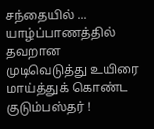சந்தையில் ...
யாழ்ப்பாணத்தில் தவறான முடிவெடுத்து உயிரை மாய்த்துக் கொண்ட குடும்பஸ்தர் !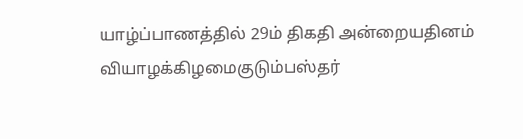யாழ்ப்பாணத்தில் 29ம் திகதி அன்றையதினம் வியாழக்கிழமைகுடும்பஸ்தர்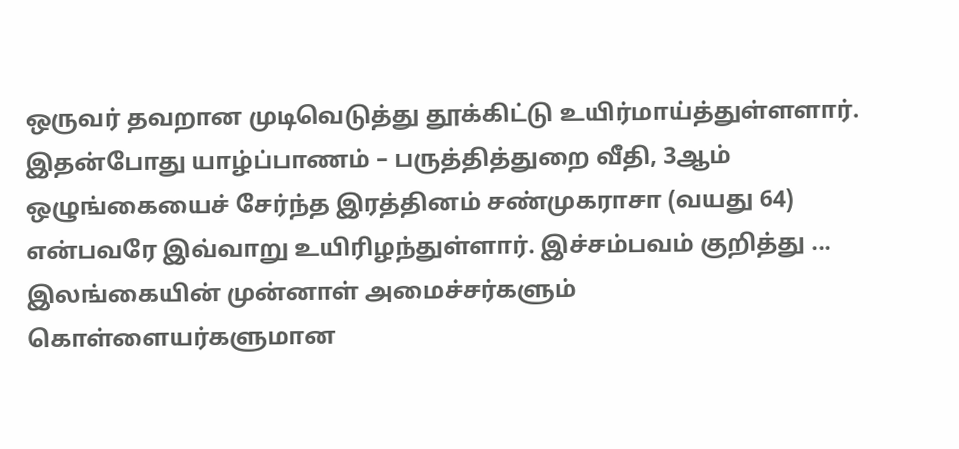ஒருவர் தவறான முடிவெடுத்து தூக்கிட்டு உயிர்மாய்த்துள்ளளார். இதன்போது யாழ்ப்பாணம் – பருத்தித்துறை வீதி, 3ஆம் ஒழுங்கையைச் சேர்ந்த இரத்தினம் சண்முகராசா (வயது 64) என்பவரே இவ்வாறு உயிரிழந்துள்ளார். இச்சம்பவம் குறித்து ...
இலங்கையின் முன்னாள் அமைச்சர்களும் கொள்ளையர்களுமான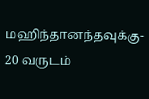மஹிந்தானந்தவுக்கு- 20 வருடம்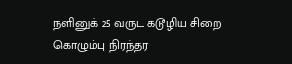நளினுக் 25 வருட கடூழிய சிறை கொழும்பு நிரந்தர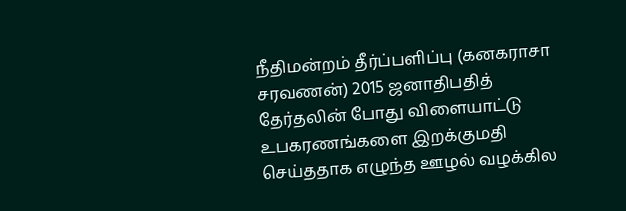நீதிமன்றம் தீர்ப்பளிப்பு (கனகராசா சரவணன்) 2015 ஜனாதிபதித் தேர்தலின் போது விளையாட்டு உபகரணங்களை இறக்குமதி செய்ததாக எழுந்த ஊழல் வழக்கில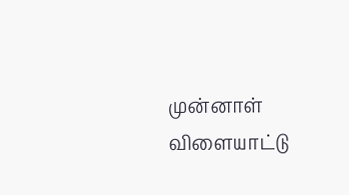முன்னாள் விளையாட்டு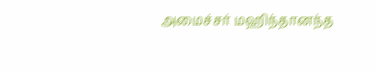அமைச்சர் மஹிந்தானந்த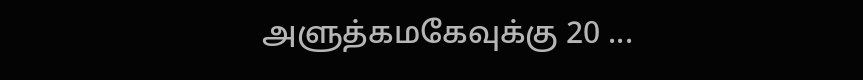அளுத்கமகேவுக்கு 20 ...